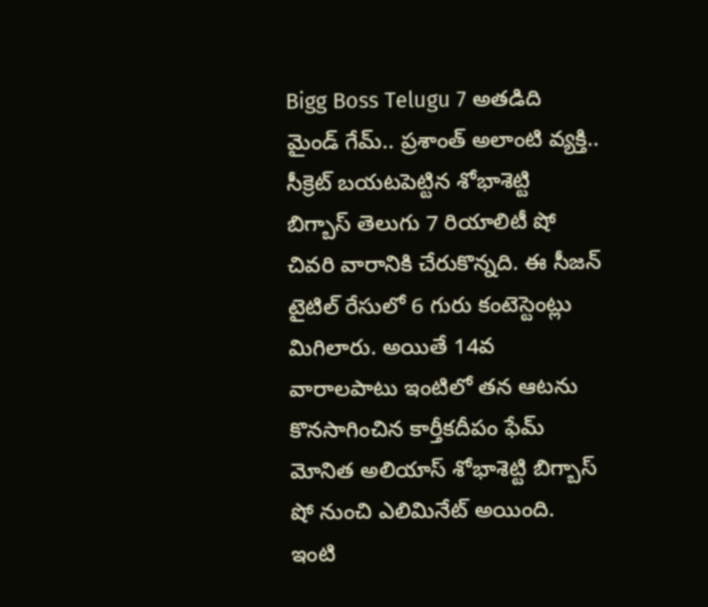Bigg Boss Telugu 7 అతడిది మైండ్ గేమ్.. ప్రశాంత్ అలాంటి వ్యక్తి.. సీక్రెట్ బయటపెట్టిన శోభాశెట్టి
బిగ్బాస్ తెలుగు 7 రియాలిటీ షో చివరి వారానికి చేరుకొన్నది. ఈ సీజన్ టైటిల్ రేసులో 6 గురు కంటెస్టెంట్లు మిగిలారు. అయితే 14వ వారాలపాటు ఇంటిలో తన ఆటను కొనసాగించిన కార్తీకదీపం ఫేమ్ మోనిత అలియాస్ శోభాశెట్టి బిగ్బాస్ షో నుంచి ఎలిమినేట్ అయింది. ఇంటి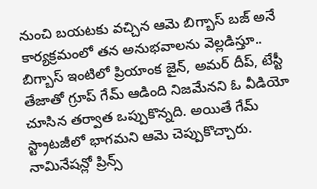నుంచి బయటకు వచ్చిన ఆమె బిగ్బాస్ బజ్ అనే కార్యక్రమంలో తన అనుభవాలను వెల్లడిస్తూ..
బిగ్బాస్ ఇంటిలో ప్రియాంక జైన్, అమర్ దీప్, టేస్టీ తేజాతో గ్రూప్ గేమ్ ఆడింది నిజమేనని ఓ వీడియో చూసిన తర్వాత ఒప్పుకొన్నది. అయితే గేమ్ స్ట్రాటజీలో భాగమని ఆమె చెప్పుకొచ్చారు. నామినేషన్లో ప్రిన్స్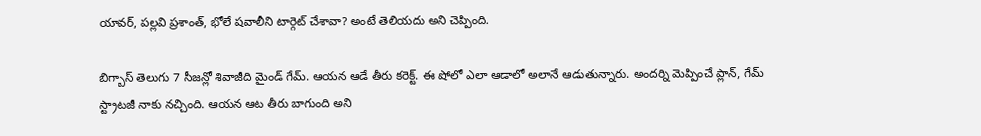యావర్, పల్లవి ప్రశాంత్, భోలే షవాలీని టార్గెట్ చేశావా? అంటే తెలియదు అని చెప్పింది.

బిగ్బాస్ తెలుగు 7 సీజన్లో శివాజీది మైండ్ గేమ్. ఆయన ఆడే తీరు కరెక్ట్. ఈ షోలో ఎలా ఆడాలో అలానే ఆడుతున్నారు. అందర్ని మెప్పించే ప్లాన్, గేమ్ స్ట్రాటజీ నాకు నచ్చింది. ఆయన ఆట తీరు బాగుంది అని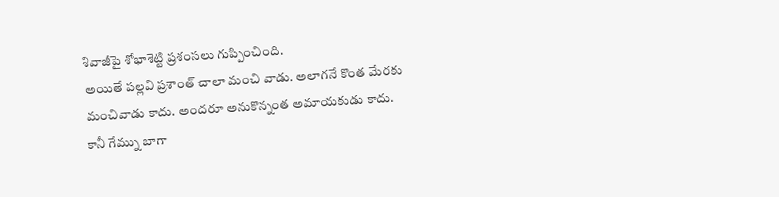శివాజీపై శోభాశెట్టి ప్రశంసలు గుప్పించింది.
అయితే పల్లవి ప్రశాంత్ చాలా మంచి వాడు. అలాగనే కొంత మేరకు మంచివాడు కాదు. అందరూ అనుకొన్నంత అమాయకుడు కాదు. కానీ గేమ్ను బాగా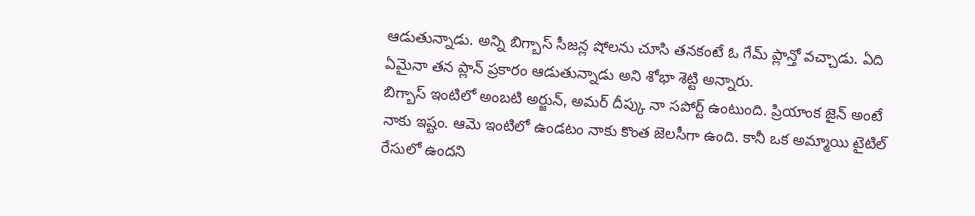ఆడుతున్నాడు. అన్ని బిగ్బాస్ సీజన్ల షోలను చూసి తనకంటే ఓ గేమ్ ప్లాన్తో వచ్చాడు. ఏది ఏమైనా తన ప్లాన్ ప్రకారం ఆడుతున్నాడు అని శోభా శెట్టి అన్నారు.
బిగ్బాస్ ఇంటిలో అంబటి అర్జున్, అమర్ దీప్కు నా సపోర్ట్ ఉంటుంది. ప్రియాంక జైన్ అంటే నాకు ఇష్టం. ఆమె ఇంటిలో ఉండటం నాకు కొంత జెలసీగా ఉంది. కానీ ఒక అమ్మాయి టైటిల్ రేసులో ఉందని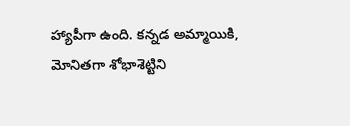హ్యాపీగా ఉంది. కన్నడ అమ్మాయికి, మోనితగా శోభాశెట్టిని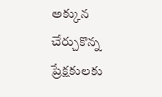అక్కున చేర్చుకొన్న ప్రేక్షకులకు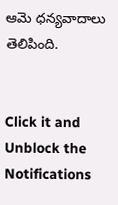ఆమె ధన్యవాదాలు తెలిపింది.


Click it and Unblock the Notifications